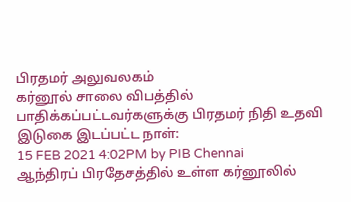பிரதமர் அலுவலகம்
கர்னூல் சாலை விபத்தில் பாதிக்கப்பட்டவர்களுக்கு பிரதமர் நிதி உதவி
இடுகை இடப்பட்ட நாள்:
15 FEB 2021 4:02PM by PIB Chennai
ஆந்திரப் பிரதேசத்தில் உள்ள கர்னூலில்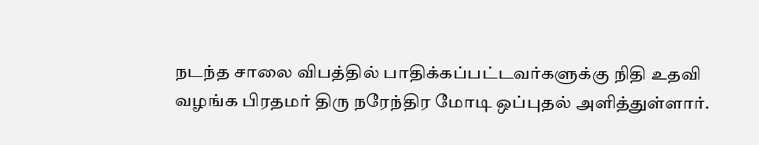நடந்த சாலை விபத்தில் பாதிக்கப்பட்டவர்களுக்கு நிதி உதவி வழங்க பிரதமர் திரு நரேந்திர மோடி ஒப்புதல் அளித்துள்ளார்.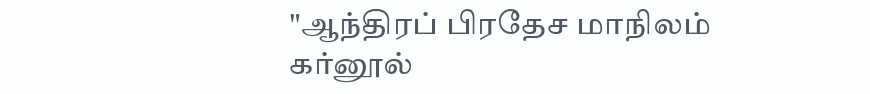"ஆந்திரப் பிரதேச மாநிலம் கர்னூல்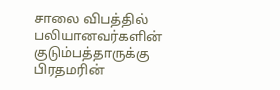சாலை விபத்தில் பலியானவர்களின் குடும்பத்தாருக்கு பிரதமரின்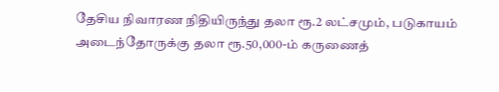தேசிய நிவாரண நிதியிருந்து தலா ரூ.2 லட்சமும், படுகாயம் அடைந்தோருக்கு தலா ரூ.50,000-ம் கருணைத்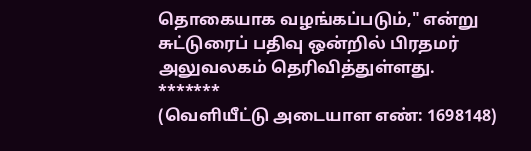தொகையாக வழங்கப்படும்," என்று சுட்டுரைப் பதிவு ஒன்றில் பிரதமர் அலுவலகம் தெரிவித்துள்ளது.
*******
(வெளியீட்டு அடையாள எண்: 1698148)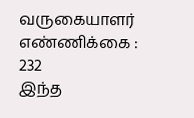வருகையாளர் எண்ணிக்கை : 232
இந்த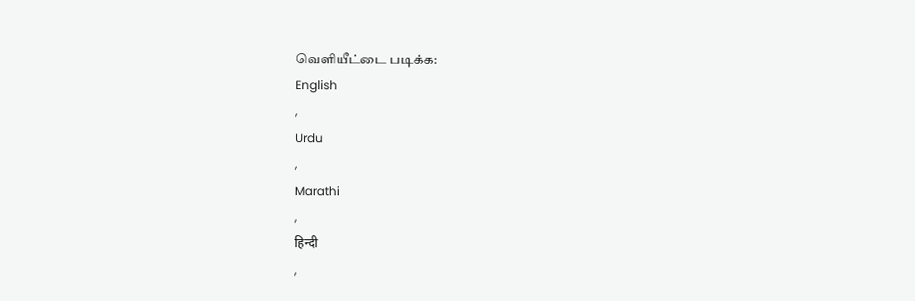வெளியீட்டை படிக்க:
English
,
Urdu
,
Marathi
,
हिन्दी
,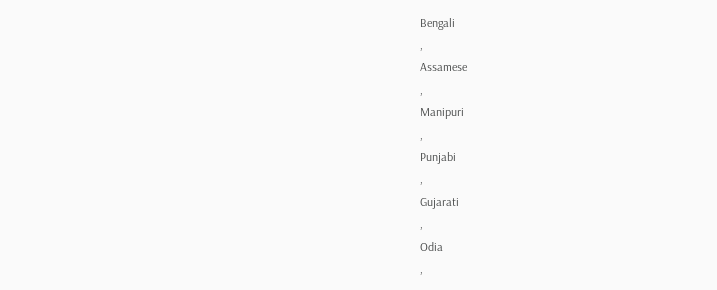Bengali
,
Assamese
,
Manipuri
,
Punjabi
,
Gujarati
,
Odia
,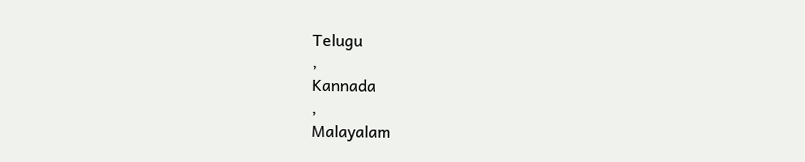Telugu
,
Kannada
,
Malayalam